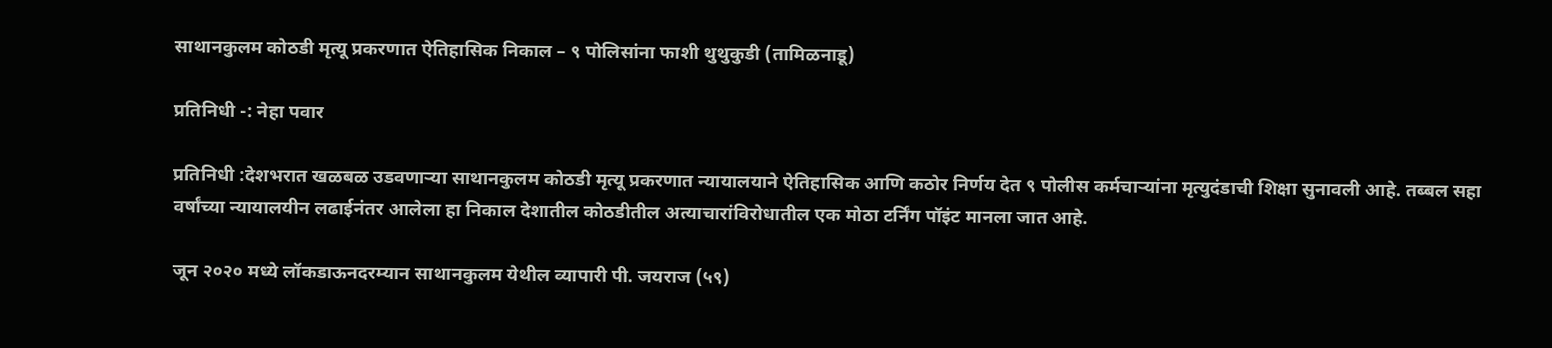साथानकुलम कोठडी मृत्यू प्रकरणात ऐतिहासिक निकाल – ९ पोलिसांना फाशी थुथुकुडी (तामिळनाडू)

प्रतिनिधी -: नेहा पवार

प्रतिनिधी :देशभरात खळबळ उडवणाऱ्या साथानकुलम कोठडी मृत्यू प्रकरणात न्यायालयाने ऐतिहासिक आणि कठोर निर्णय देत ९ पोलीस कर्मचाऱ्यांना मृत्युदंडाची शिक्षा सुनावली आहे. तब्बल सहा वर्षांच्या न्यायालयीन लढाईनंतर आलेला हा निकाल देशातील कोठडीतील अत्याचारांविरोधातील एक मोठा टर्निंग पॉइंट मानला जात आहे.

जून २०२० मध्ये लॉकडाऊनदरम्यान साथानकुलम येथील व्यापारी पी. जयराज (५९)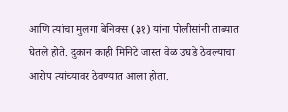आणि त्यांचा मुलगा बेनिक्स (३१) यांना पोलीसांनी ताब्यात घेतले होते. दुकान काही मिनिटे जास्त वेळ उघडे ठेवल्याचा आरोप त्यांच्यावर ठेवण्यात आला होता.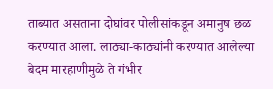ताब्यात असताना दोघांवर पोलीसांकडून अमानुष छळ करण्यात आला. लाठ्या-काठ्यांनी करण्यात आलेल्या बेदम मारहाणीमुळे ते गंभीर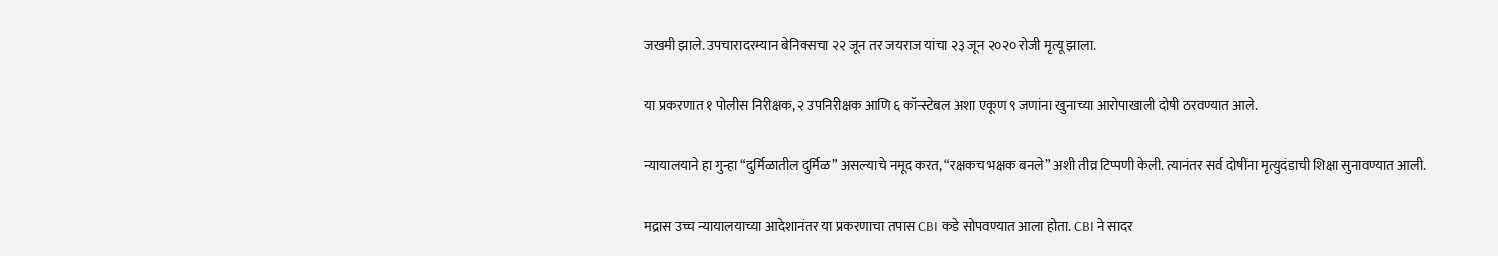जखमी झाले. उपचारादरम्यान बेनिक्सचा २२ जून तर जयराज यांचा २३ जून २०२० रोजी मृत्यू झाला.

या प्रकरणात १ पोलीस निरीक्षक, २ उपनिरीक्षक आणि ६ कॉन्स्टेबल अशा एकूण ९ जणांना खुनाच्या आरोपाखाली दोषी ठरवण्यात आले.

न्यायालयाने हा गुन्हा “दुर्मिळातील दुर्मिळ” असल्याचे नमूद करत, “रक्षकच भक्षक बनले” अशी तीव्र टिप्पणी केली. त्यानंतर सर्व दोषींना मृत्युदंडाची शिक्षा सुनावण्यात आली.

मद्रास उच्च न्यायालयाच्या आदेशानंतर या प्रकरणाचा तपास CBI कडे सोपवण्यात आला होता. CBI ने सादर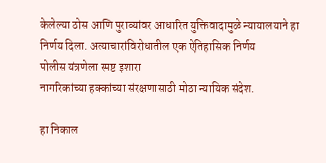केलेल्या ठोस आणि पुराव्यांवर आधारित युक्तिवादामुळे न्यायालयाने हा निर्णय दिला. अत्याचारांविरोधातील एक ऐतिहासिक निर्णय
पोलीस यंत्रणेला स्पष्ट इशारा
नागरिकांच्या हक्कांच्या संरक्षणासाठी मोठा न्यायिक संदेश.

हा निकाल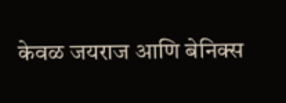केवळ जयराज आणि बेनिक्स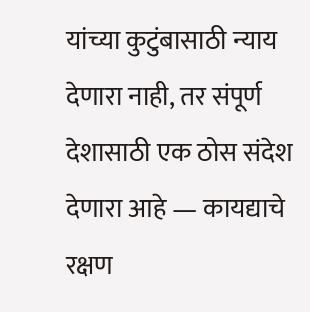यांच्या कुटुंबासाठी न्याय देणारा नाही, तर संपूर्ण देशासाठी एक ठोस संदेश देणारा आहे — कायद्याचे रक्षण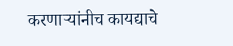करणाऱ्यांनीच कायद्याचे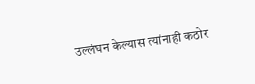उल्लंघन केल्यास त्यांनाही कठोर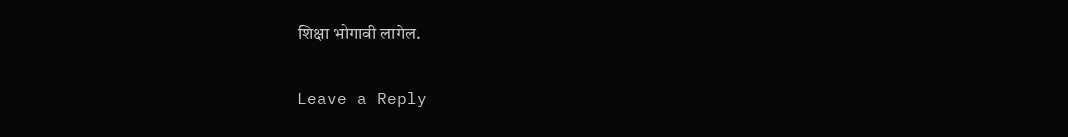शिक्षा भोगावी लागेल.

Leave a Reply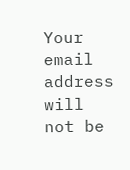Your email address will not be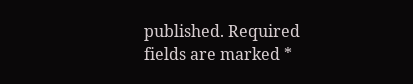published. Required fields are marked *